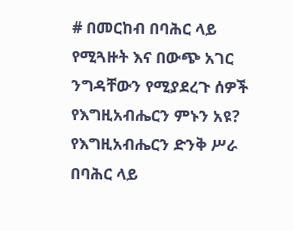# በመርከብ በባሕር ላይ የሚጓዙት እና በውጭ አገር ንግዳቸውን የሚያደረጉ ሰዎች የእግዚአብሔርን ምኑን አዩ? የእግዚአብሔርን ድንቅ ሥራ በባሕር ላይ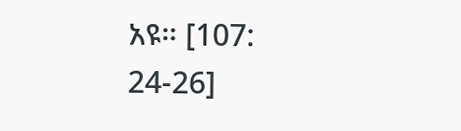አዩ። [107: 24-26]